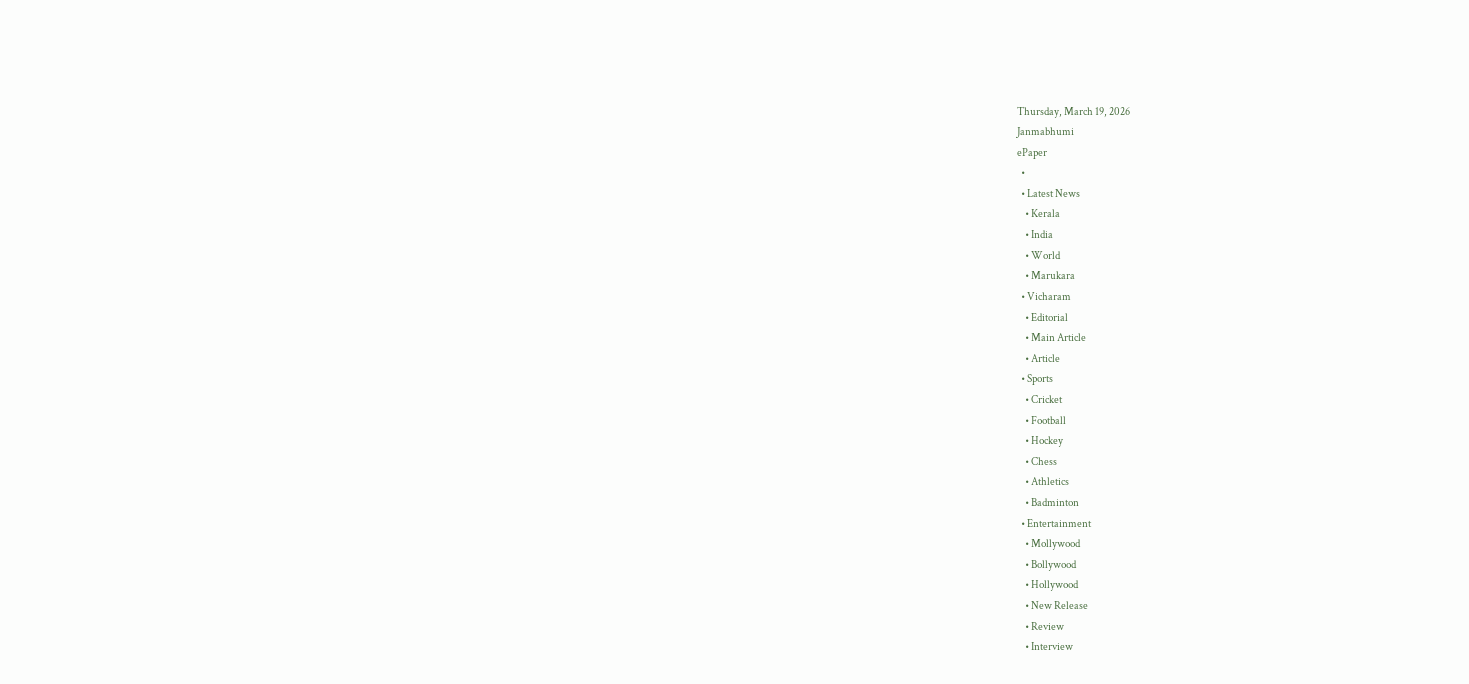Thursday, March 19, 2026
Janmabhumi
ePaper
  •
  • Latest News
    • Kerala
    • India
    • World
    • Marukara
  • Vicharam
    • Editorial
    • Main Article
    • Article
  • Sports
    • Cricket
    • Football
    • Hockey
    • Chess
    • Athletics
    • Badminton
  • Entertainment
    • Mollywood
    • Bollywood
    • Hollywood
    • New Release
    • Review
    • Interview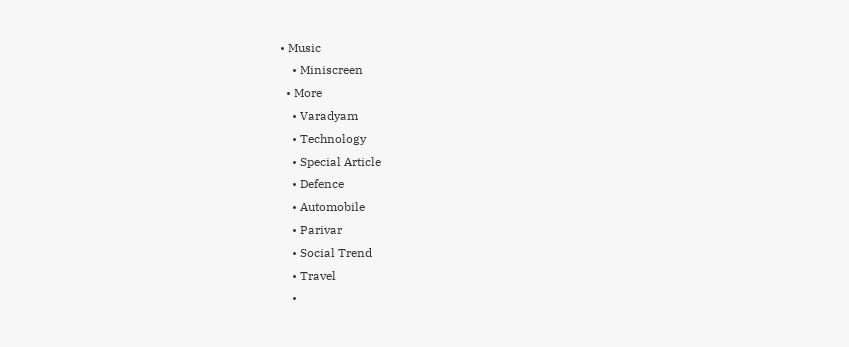• Music
    • Miniscreen
  • More
    • Varadyam
    • Technology
    • Special Article
    • Defence
    • Automobile
    • Parivar
    • Social Trend
    • Travel
    •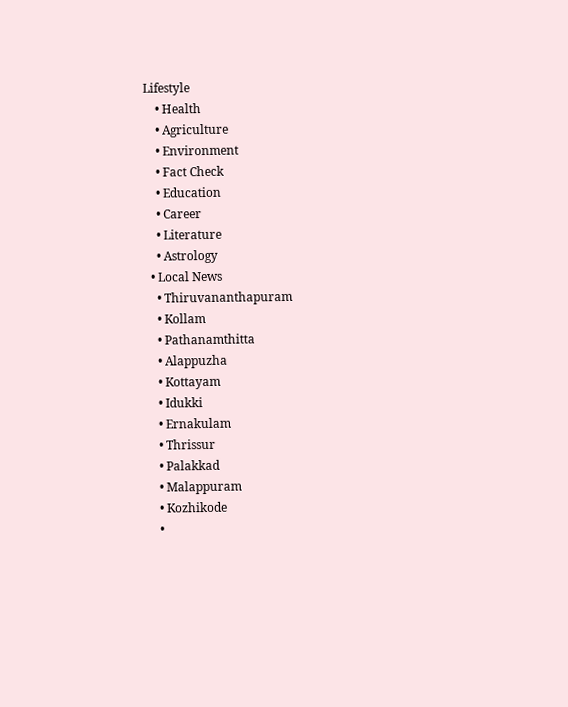Lifestyle
    • Health
    • Agriculture
    • Environment
    • Fact Check
    • Education
    • Career
    • Literature
    • Astrology
  • Local News
    • Thiruvananthapuram
    • Kollam
    • Pathanamthitta
    • Alappuzha
    • Kottayam
    • Idukki
    • Ernakulam
    • Thrissur
    • Palakkad
    • Malappuram
    • Kozhikode
    •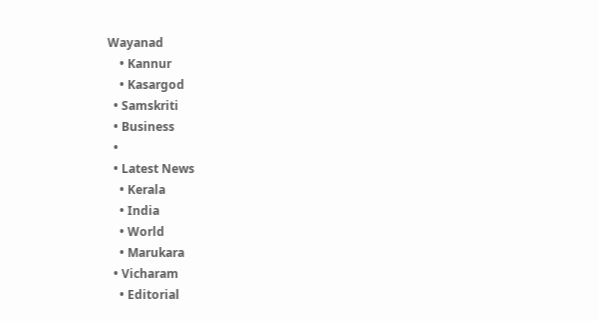Wayanad
    • Kannur
    • Kasargod
  • Samskriti
  • Business
  •
  • Latest News
    • Kerala
    • India
    • World
    • Marukara
  • Vicharam
    • Editorial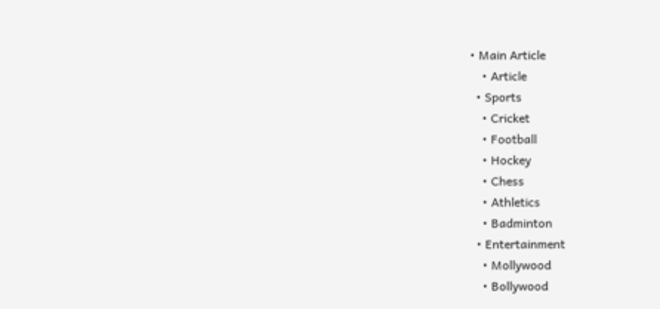• Main Article
    • Article
  • Sports
    • Cricket
    • Football
    • Hockey
    • Chess
    • Athletics
    • Badminton
  • Entertainment
    • Mollywood
    • Bollywood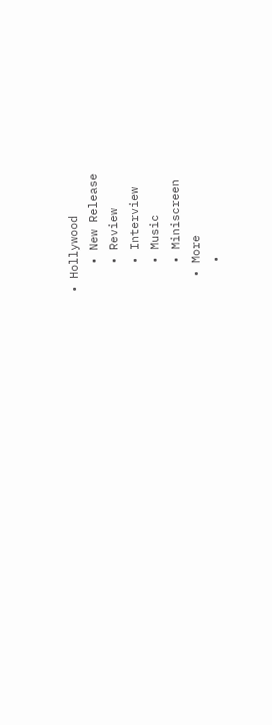• Hollywood
    • New Release
    • Review
    • Interview
    • Music
    • Miniscreen
  • More
    •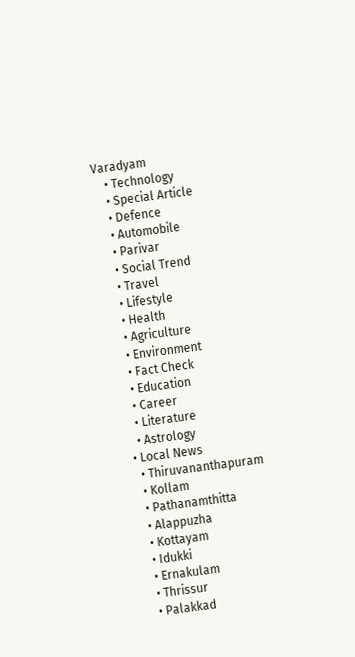Varadyam
    • Technology
    • Special Article
    • Defence
    • Automobile
    • Parivar
    • Social Trend
    • Travel
    • Lifestyle
    • Health
    • Agriculture
    • Environment
    • Fact Check
    • Education
    • Career
    • Literature
    • Astrology
  • Local News
    • Thiruvananthapuram
    • Kollam
    • Pathanamthitta
    • Alappuzha
    • Kottayam
    • Idukki
    • Ernakulam
    • Thrissur
    • Palakkad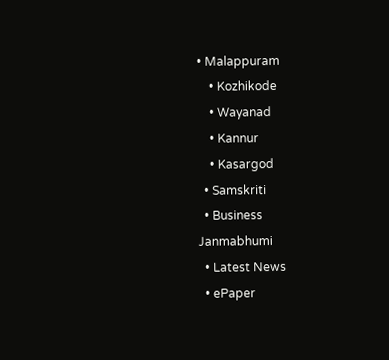• Malappuram
    • Kozhikode
    • Wayanad
    • Kannur
    • Kasargod
  • Samskriti
  • Business
Janmabhumi
  • Latest News
  • ePaper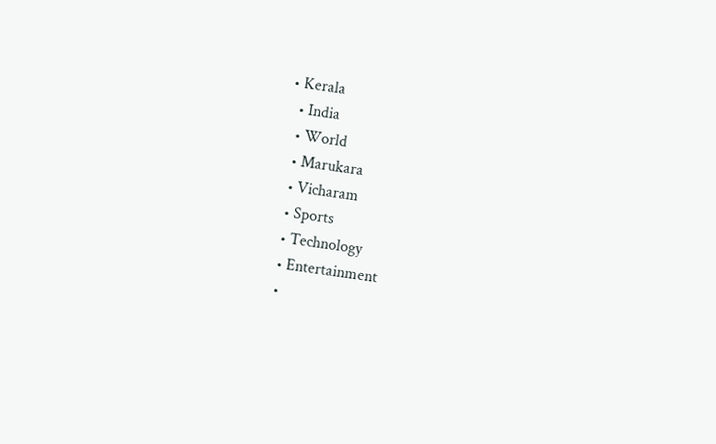• Kerala
  • India
  • World
  • Marukara
  • Vicharam
  • Sports
  • Technology
  • Entertainment
  •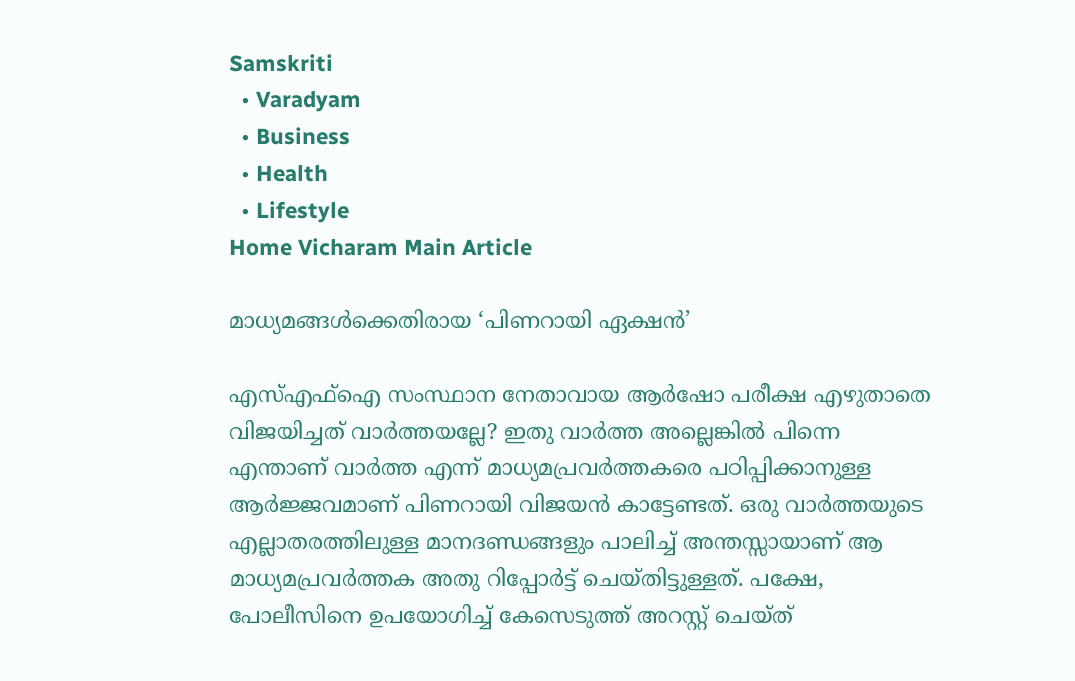Samskriti
  • Varadyam
  • Business
  • Health
  • Lifestyle
Home Vicharam Main Article

മാധ്യമങ്ങള്‍ക്കെതിരായ ‘പിണറായി ഏക്ഷന്‍’

എസ്എഫ്‌ഐ സംസ്ഥാന നേതാവായ ആര്‍ഷോ പരീക്ഷ എഴുതാതെ വിജയിച്ചത് വാര്‍ത്തയല്ലേ? ഇതു വാര്‍ത്ത അല്ലെങ്കില്‍ പിന്നെ എന്താണ് വാര്‍ത്ത എന്ന് മാധ്യമപ്രവര്‍ത്തകരെ പഠിപ്പിക്കാനുള്ള ആര്‍ജ്ജവമാണ് പിണറായി വിജയന്‍ കാട്ടേണ്ടത്. ഒരു വാര്‍ത്തയുടെ എല്ലാതരത്തിലുള്ള മാനദണ്ഡങ്ങളും പാലിച്ച് അന്തസ്സായാണ് ആ മാധ്യമപ്രവര്‍ത്തക അതു റിപ്പോര്‍ട്ട് ചെയ്തിട്ടുള്ളത്. പക്ഷേ, പോലീസിനെ ഉപയോഗിച്ച് കേസെടുത്ത് അറസ്റ്റ് ചെയ്ത്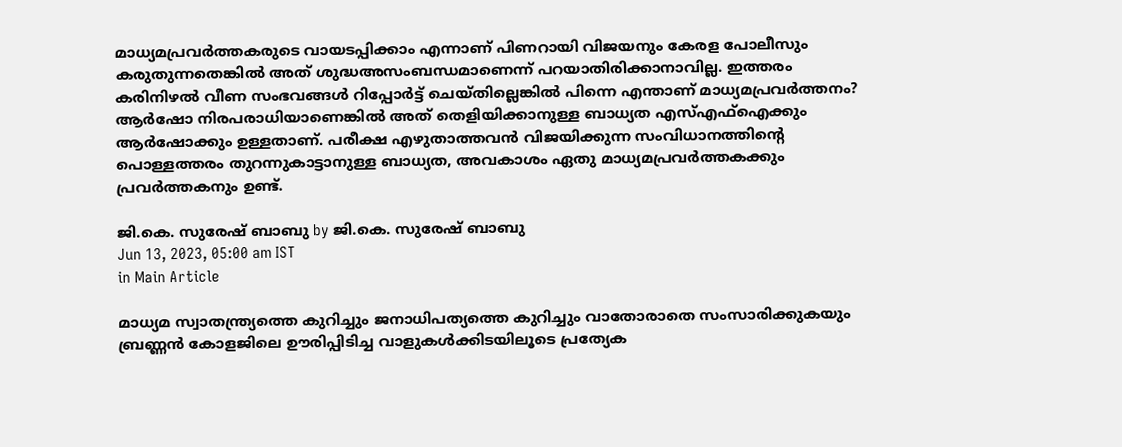മാധ്യമപ്രവര്‍ത്തകരുടെ വായടപ്പിക്കാം എന്നാണ് പിണറായി വിജയനും കേരള പോലീസും കരുതുന്നതെങ്കില്‍ അത് ശുദ്ധഅസംബന്ധമാണെന്ന് പറയാതിരിക്കാനാവില്ല. ഇത്തരം കരിനിഴല്‍ വീണ സംഭവങ്ങള്‍ റിപ്പോര്‍ട്ട് ചെയ്തില്ലെങ്കില്‍ പിന്നെ എന്താണ് മാധ്യമപ്രവര്‍ത്തനം? ആര്‍ഷോ നിരപരാധിയാണെങ്കില്‍ അത് തെളിയിക്കാനുള്ള ബാധ്യത എസ്എഫ്‌ഐക്കും ആര്‍ഷോക്കും ഉള്ളതാണ്. പരീക്ഷ എഴുതാത്തവന്‍ വിജയിക്കുന്ന സംവിധാനത്തിന്റെ പൊള്ളത്തരം തുറന്നുകാട്ടാനുള്ള ബാധ്യത, അവകാശം ഏതു മാധ്യമപ്രവര്‍ത്തകക്കും പ്രവര്‍ത്തകനും ഉണ്ട്.

ജി.കെ. സുരേഷ് ബാബു by ജി.കെ. സുരേഷ് ബാബു
Jun 13, 2023, 05:00 am IST
in Main Article

മാധ്യമ സ്വാതന്ത്ര്യത്തെ കുറിച്ചും ജനാധിപത്യത്തെ കുറിച്ചും വാതോരാതെ സംസാരിക്കുകയും ബ്രണ്ണന്‍ കോളജിലെ ഊരിപ്പിടിച്ച വാളുകള്‍ക്കിടയിലൂടെ പ്രത്യേക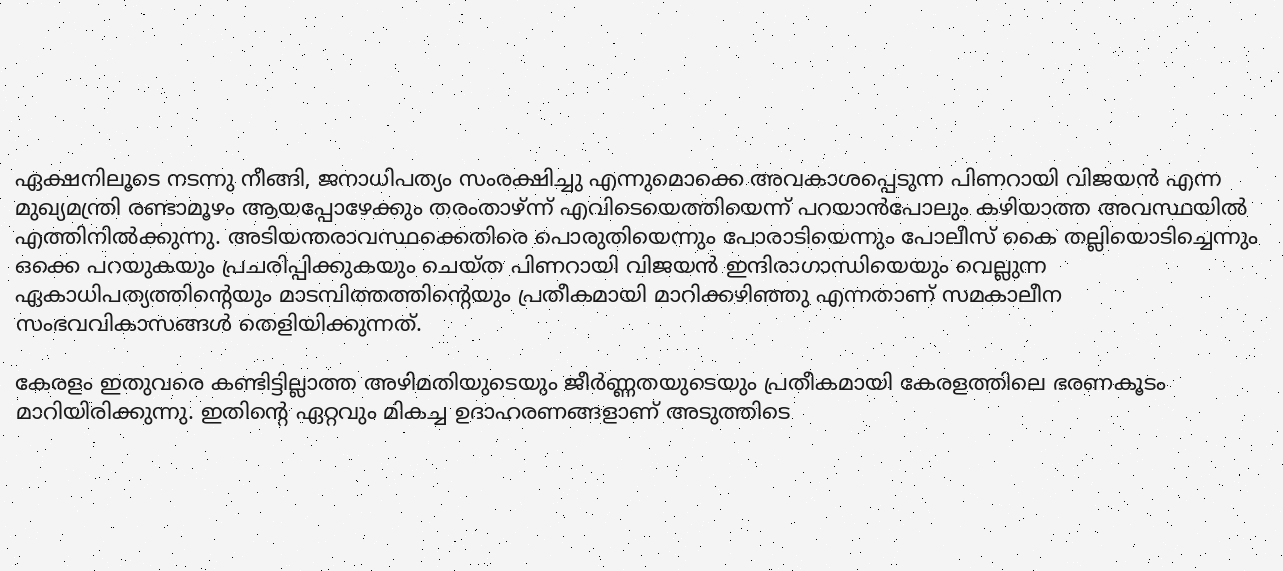ഏക്ഷനിലൂടെ നടന്നു നീങ്ങി, ജനാധിപത്യം സംരക്ഷിച്ചു എന്നുമൊക്കെ അവകാശപ്പെടുന്ന പിണറായി വിജയന്‍ എന്ന മുഖ്യമന്ത്രി രണ്ടാമൂഴം ആയപ്പോഴേക്കും തരംതാഴ്ന്ന് എവിടെയെത്തിയെന്ന് പറയാന്‍പോലും കഴിയാത്ത അവസ്ഥയില്‍ എത്തിനില്‍ക്കുന്നു. അടിയന്തരാവസ്ഥക്കെതിരെ പൊരുതിയെന്നും പോരാടിയെന്നും പോലീസ് കൈ തല്ലിയൊടിച്ചെന്നും ഒക്കെ പറയുകയും പ്രചരിപ്പിക്കുകയും ചെയ്ത പിണറായി വിജയന്‍ ഇന്ദിരാഗാന്ധിയെയും വെല്ലുന്ന ഏകാധിപത്യത്തിന്റെയും മാടമ്പിത്തത്തിന്റെയും പ്രതീകമായി മാറിക്കഴിഞ്ഞു എന്നതാണ് സമകാലീന സംഭവവികാസങ്ങള്‍ തെളിയിക്കുന്നത്.

കേരളം ഇതുവരെ കണ്ടിട്ടില്ലാത്ത അഴിമതിയുടെയും ജീര്‍ണ്ണതയുടെയും പ്രതീകമായി കേരളത്തിലെ ഭരണകൂടം മാറിയിരിക്കുന്നു. ഇതിന്റെ ഏറ്റവും മികച്ച ഉദാഹരണങ്ങളാണ് അടുത്തിടെ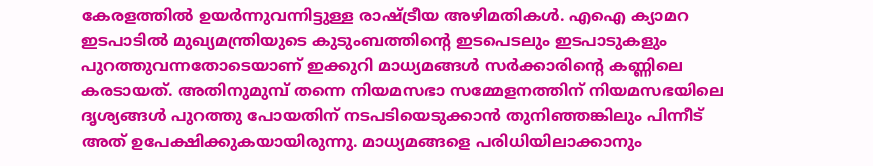കേരളത്തില്‍ ഉയര്‍ന്നുവന്നിട്ടുള്ള രാഷ്‌ട്രീയ അഴിമതികള്‍. എഐ ക്യാമറ ഇടപാടില്‍ മുഖ്യമന്ത്രിയുടെ കുടുംബത്തിന്റെ ഇടപെടലും ഇടപാടുകളും പുറത്തുവന്നതോടെയാണ് ഇക്കുറി മാധ്യമങ്ങള്‍ സര്‍ക്കാരിന്റെ കണ്ണിലെ കരടായത്. അതിനുമുമ്പ് തന്നെ നിയമസഭാ സമ്മേളനത്തിന് നിയമസഭയിലെ ദൃശ്യങ്ങള്‍ പുറത്തു പോയതിന് നടപടിയെടുക്കാന്‍ തുനിഞ്ഞങ്കിലും പിന്നീട് അത് ഉപേക്ഷിക്കുകയായിരുന്നു. മാധ്യമങ്ങളെ പരിധിയിലാക്കാനും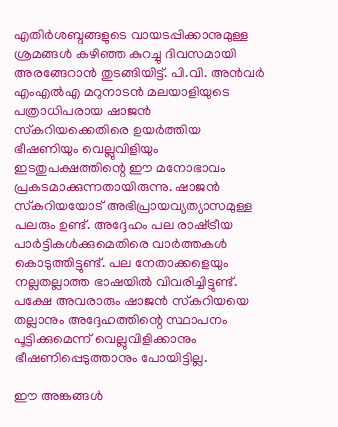എതിര്‍ശബ്ദങ്ങളുടെ വായടപ്പിക്കാനുമുള്ള ശ്രമങ്ങള്‍ കഴിഞ്ഞ കുറച്ചു ദിവസമായി അരങ്ങേറാന്‍ തുടങ്ങിയിട്ട്. പി.വി. അന്‍വര്‍ എംഎല്‍എ മറുനാടന്‍ മലയാളിയുടെ പത്രാധിപരായ ഷാജന്‍ സ്‌കറിയക്കെതിരെ ഉയര്‍ത്തിയ ഭീഷണിയും വെല്ലുവിളിയും ഇടതുപക്ഷത്തിന്റെ ഈ മനോഭാവം പ്രകടമാക്കുന്നതായിരുന്നു. ഷാജന്‍ സ്‌കറിയയോട് അഭിപ്രായവ്യത്യാസമുള്ള പലരും ഉണ്ട്. അദ്ദേഹം പല രാഷ്‌ട്രീയ പാര്‍ട്ടികള്‍ക്കുമെതിരെ വാര്‍ത്തകള്‍ കൊടുത്തിട്ടുണ്ട്. പല നേതാക്കളെയും നല്ലതല്ലാത്ത ഭാഷയില്‍ വിവരിച്ചിട്ടുണ്ട്. പക്ഷേ അവരാരും ഷാജന്‍ സ്‌കറിയയെ തല്ലാനും അദ്ദേഹത്തിന്റെ സ്ഥാപനം പൂട്ടിക്കുമെന്ന് വെല്ലുവിളിക്കാനും ഭീഷണിപ്പെടുത്താനും പോയിട്ടില്ല.

ഈ അങ്കങ്ങള്‍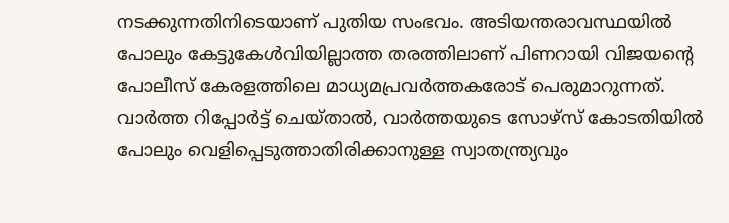നടക്കുന്നതിനിടെയാണ് പുതിയ സംഭവം. അടിയന്തരാവസ്ഥയില്‍ പോലും കേട്ടുകേള്‍വിയില്ലാത്ത തരത്തിലാണ് പിണറായി വിജയന്റെ പോലീസ് കേരളത്തിലെ മാധ്യമപ്രവര്‍ത്തകരോട് പെരുമാറുന്നത്. വാര്‍ത്ത റിപ്പോര്‍ട്ട് ചെയ്താല്‍, വാര്‍ത്തയുടെ സോഴ്സ് കോടതിയില്‍ പോലും വെളിപ്പെടുത്താതിരിക്കാനുള്ള സ്വാതന്ത്ര്യവും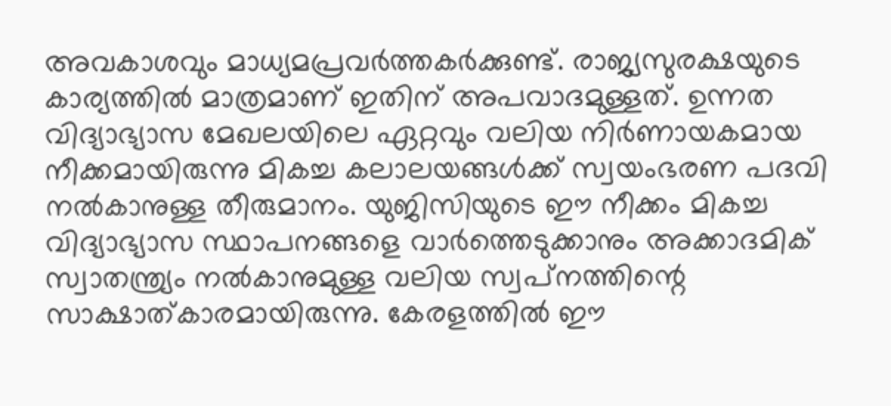അവകാശവും മാധ്യമപ്രവര്‍ത്തകര്‍ക്കുണ്ട്. രാജ്യസുരക്ഷയുടെ കാര്യത്തില്‍ മാത്രമാണ് ഇതിന് അപവാദമുള്ളത്. ഉന്നത വിദ്യാഭ്യാസ മേഖലയിലെ ഏറ്റവും വലിയ നിര്‍ണായകമായ നീക്കമായിരുന്നു മികച്ച കലാലയങ്ങള്‍ക്ക് സ്വയംഭരണ പദവി നല്‍കാനുള്ള തീരുമാനം. യുജിസിയുടെ ഈ നീക്കം മികച്ച വിദ്യാഭ്യാസ സ്ഥാപനങ്ങളെ വാര്‍ത്തെടുക്കാനും അക്കാദമിക് സ്വാതന്ത്ര്യം നല്‍കാനുമുള്ള വലിയ സ്വപ്‌നത്തിന്റെ സാക്ഷാത്കാരമായിരുന്നു. കേരളത്തില്‍ ഈ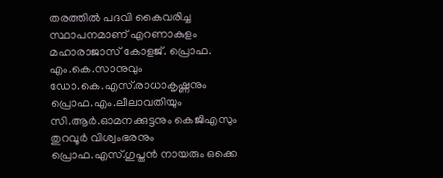തരത്തില്‍ പദവി കൈവരിച്ച സ്ഥാപനമാണ് എറണാകുളം മഹാരാജാസ് കോളജ്. പ്രൊഫ. എം.കെ.സാനുവും ഡോ.കെ.എസ്.രാധാകൃഷ്ണനും പ്രൊഫ.എം.ലീലാവതിയും സി.ആര്‍.ഓമനക്കുട്ടനും കെജിഎസും തുറവൂര്‍ വിശ്വംഭരനും പ്രൊഫ.എസ്.ഗുപ്തന്‍ നായരും ഒക്കെ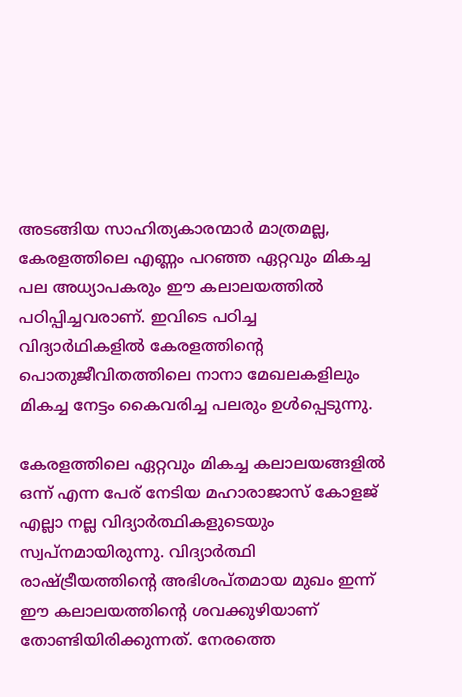അടങ്ങിയ സാഹിത്യകാരന്മാര്‍ മാത്രമല്ല, കേരളത്തിലെ എണ്ണം പറഞ്ഞ ഏറ്റവും മികച്ച പല അധ്യാപകരും ഈ കലാലയത്തില്‍ പഠിപ്പിച്ചവരാണ്. ഇവിടെ പഠിച്ച വിദ്യാര്‍ഥികളില്‍ കേരളത്തിന്റെ പൊതുജീവിതത്തിലെ നാനാ മേഖലകളിലും മികച്ച നേട്ടം കൈവരിച്ച പലരും ഉള്‍പ്പെടുന്നു.

കേരളത്തിലെ ഏറ്റവും മികച്ച കലാലയങ്ങളില്‍ ഒന്ന് എന്ന പേര് നേടിയ മഹാരാജാസ് കോളജ് എല്ലാ നല്ല വിദ്യാര്‍ത്ഥികളുടെയും സ്വപ്‌നമായിരുന്നു. വിദ്യാര്‍ത്ഥി രാഷ്‌ട്രീയത്തിന്റെ അഭിശപ്തമായ മുഖം ഇന്ന് ഈ കലാലയത്തിന്റെ ശവക്കുഴിയാണ് തോണ്ടിയിരിക്കുന്നത്. നേരത്തെ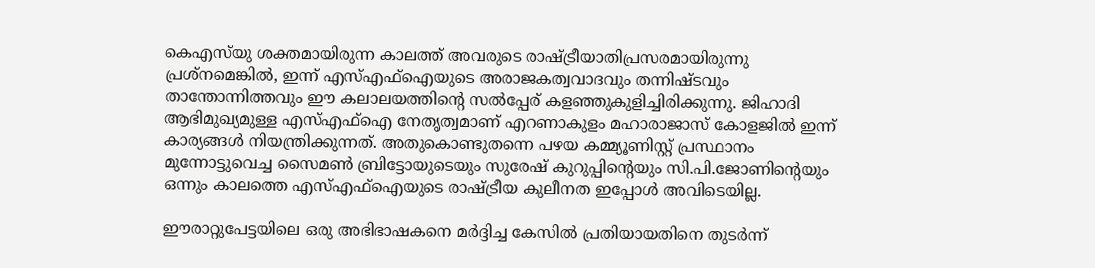കെഎസ്‌യു ശക്തമായിരുന്ന കാലത്ത് അവരുടെ രാഷ്‌ട്രീയാതിപ്രസരമായിരുന്നു പ്രശ്നമെങ്കില്‍, ഇന്ന് എസ്എഫ്‌ഐയുടെ അരാജകത്വവാദവും തന്നിഷ്ടവും താന്തോന്നിത്തവും ഈ കലാലയത്തിന്റെ സല്‍പ്പേര് കളഞ്ഞുകുളിച്ചിരിക്കുന്നു. ജിഹാദി ആഭിമുഖ്യമുള്ള എസ്എഫ്‌ഐ നേതൃത്വമാണ് എറണാകുളം മഹാരാജാസ് കോളജില്‍ ഇന്ന് കാര്യങ്ങള്‍ നിയന്ത്രിക്കുന്നത്. അതുകൊണ്ടുതന്നെ പഴയ കമ്മ്യൂണിസ്റ്റ് പ്രസ്ഥാനം മുന്നോട്ടുവെച്ച സൈമണ്‍ ബ്രിട്ടോയുടെയും സുരേഷ് കുറുപ്പിന്റെയും സി.പി.ജോണിന്റെയും ഒന്നും കാലത്തെ എസ്എഫ്‌ഐയുടെ രാഷ്‌ട്രീയ കുലീനത ഇപ്പോള്‍ അവിടെയില്ല.

ഈരാറ്റുപേട്ടയിലെ ഒരു അഭിഭാഷകനെ മര്‍ദ്ദിച്ച കേസില്‍ പ്രതിയായതിനെ തുടര്‍ന്ന്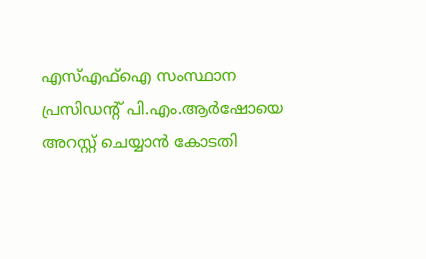എസ്എഫ്‌ഐ സംസ്ഥാന പ്രസിഡന്റ് പി.എം.ആര്‍ഷോയെ അറസ്റ്റ് ചെയ്യാന്‍ കോടതി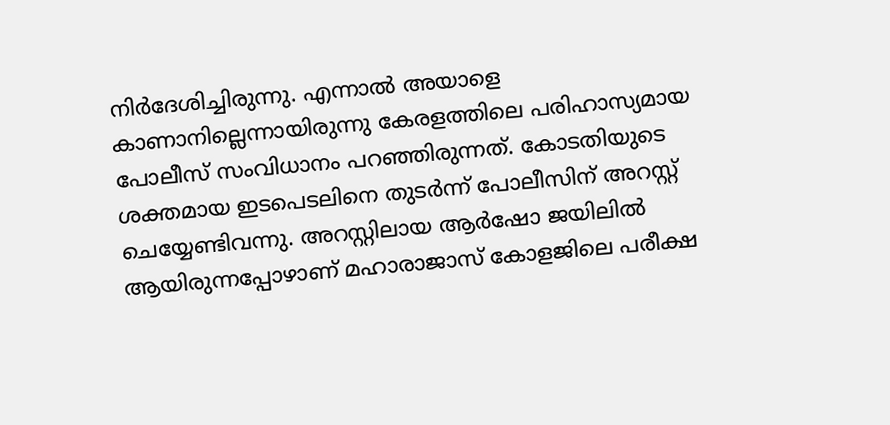നിര്‍ദേശിച്ചിരുന്നു. എന്നാല്‍ അയാളെ കാണാനില്ലെന്നായിരുന്നു കേരളത്തിലെ പരിഹാസ്യമായ പോലീസ് സംവിധാനം പറഞ്ഞിരുന്നത്. കോടതിയുടെ ശക്തമായ ഇടപെടലിനെ തുടര്‍ന്ന് പോലീസിന് അറസ്റ്റ് ചെയ്യേണ്ടിവന്നു. അറസ്റ്റിലായ ആര്‍ഷോ ജയിലില്‍ ആയിരുന്നപ്പോഴാണ് മഹാരാജാസ് കോളജിലെ പരീക്ഷ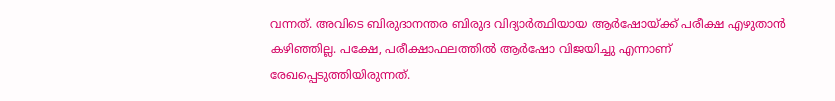വന്നത്. അവിടെ ബിരുദാനന്തര ബിരുദ വിദ്യാര്‍ത്ഥിയായ ആര്‍ഷോയ്‌ക്ക് പരീക്ഷ എഴുതാന്‍ കഴിഞ്ഞില്ല. പക്ഷേ, പരീക്ഷാഫലത്തില്‍ ആര്‍ഷോ വിജയിച്ചു എന്നാണ് രേഖപ്പെടുത്തിയിരുന്നത്.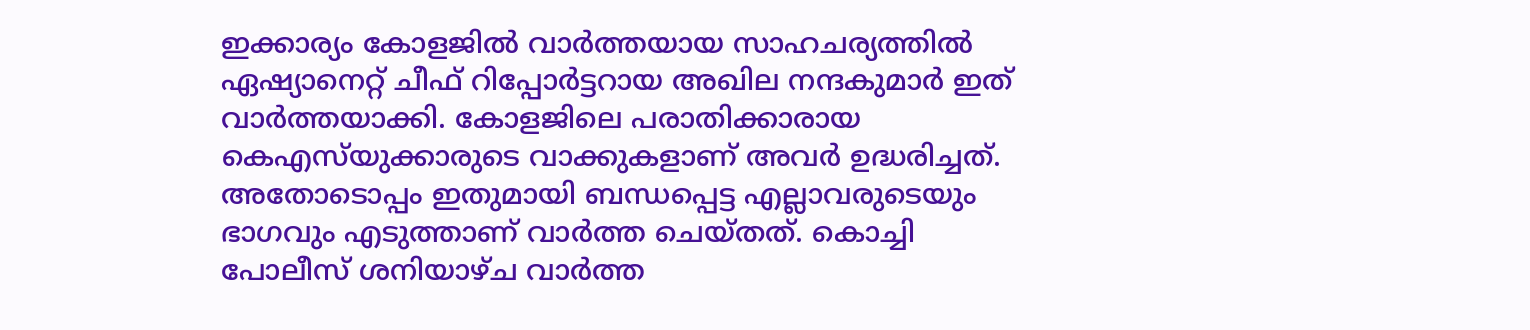ഇക്കാര്യം കോളജില്‍ വാര്‍ത്തയായ സാഹചര്യത്തില്‍ ഏഷ്യാനെറ്റ് ചീഫ് റിപ്പോര്‍ട്ടറായ അഖില നന്ദകുമാര്‍ ഇത് വാര്‍ത്തയാക്കി. കോളജിലെ പരാതിക്കാരായ കെഎസ്‌യുക്കാരുടെ വാക്കുകളാണ് അവര്‍ ഉദ്ധരിച്ചത്. അതോടൊപ്പം ഇതുമായി ബന്ധപ്പെട്ട എല്ലാവരുടെയും ഭാഗവും എടുത്താണ് വാര്‍ത്ത ചെയ്തത്. കൊച്ചി പോലീസ് ശനിയാഴ്ച വാര്‍ത്ത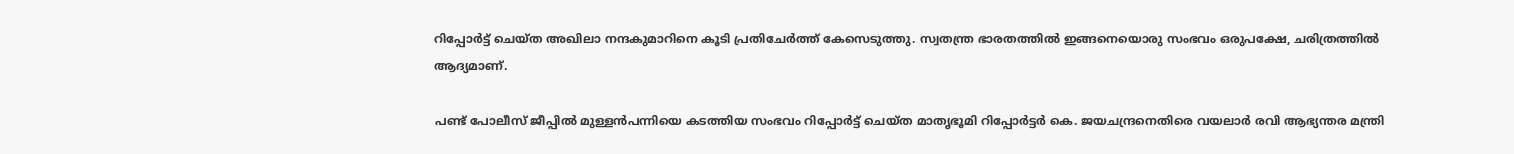റിപ്പോര്‍ട്ട് ചെയ്ത അഖിലാ നന്ദകുമാറിനെ കൂടി പ്രതിചേര്‍ത്ത് കേസെടുത്തു. സ്വതന്ത്ര ഭാരതത്തില്‍ ഇങ്ങനെയൊരു സംഭവം ഒരുപക്ഷേ, ചരിത്രത്തില്‍ ആദ്യമാണ്.

പണ്ട് പോലീസ് ജീപ്പില്‍ മുള്ളന്‍പന്നിയെ കടത്തിയ സംഭവം റിപ്പോര്‍ട്ട് ചെയ്ത മാതൃഭൂമി റിപ്പോര്‍ട്ടര്‍ കെ. ജയചന്ദ്രനെതിരെ വയലാര്‍ രവി ആഭ്യന്തര മന്ത്രി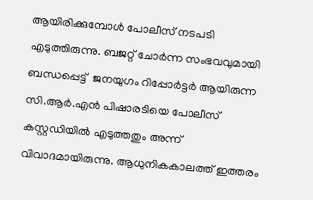ആയിരിക്കുമ്പോള്‍ പോലീസ് നടപടി എടുത്തിരുന്നു. ബജറ്റ് ചോര്‍ന്ന സംഭവവുമായി ബന്ധപ്പെട്ട്  ജനയുഗം റിപ്പോര്‍ട്ടര്‍ ആയിരുന്ന സി.ആര്‍.എന്‍ പിഷാരടിയെ പോലീസ് കസ്റ്റഡിയില്‍ എടുത്തതും അന്ന് വിവാദമായിരുന്നു. ആധുനികകാലത്ത് ഇത്തരം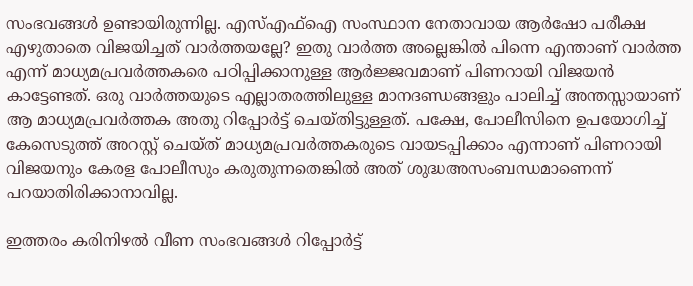സംഭവങ്ങള്‍ ഉണ്ടായിരുന്നില്ല. എസ്എഫ്‌ഐ സംസ്ഥാന നേതാവായ ആര്‍ഷോ പരീക്ഷ എഴുതാതെ വിജയിച്ചത് വാര്‍ത്തയല്ലേ? ഇതു വാര്‍ത്ത അല്ലെങ്കില്‍ പിന്നെ എന്താണ് വാര്‍ത്ത എന്ന് മാധ്യമപ്രവര്‍ത്തകരെ പഠിപ്പിക്കാനുള്ള ആര്‍ജ്ജവമാണ് പിണറായി വിജയന്‍ കാട്ടേണ്ടത്. ഒരു വാര്‍ത്തയുടെ എല്ലാതരത്തിലുള്ള മാനദണ്ഡങ്ങളും പാലിച്ച് അന്തസ്സായാണ് ആ മാധ്യമപ്രവര്‍ത്തക അതു റിപ്പോര്‍ട്ട് ചെയ്തിട്ടുള്ളത്. പക്ഷേ, പോലീസിനെ ഉപയോഗിച്ച് കേസെടുത്ത് അറസ്റ്റ് ചെയ്ത് മാധ്യമപ്രവര്‍ത്തകരുടെ വായടപ്പിക്കാം എന്നാണ് പിണറായി വിജയനും കേരള പോലീസും കരുതുന്നതെങ്കില്‍ അത് ശുദ്ധഅസംബന്ധമാണെന്ന് പറയാതിരിക്കാനാവില്ല.

ഇത്തരം കരിനിഴല്‍ വീണ സംഭവങ്ങള്‍ റിപ്പോര്‍ട്ട്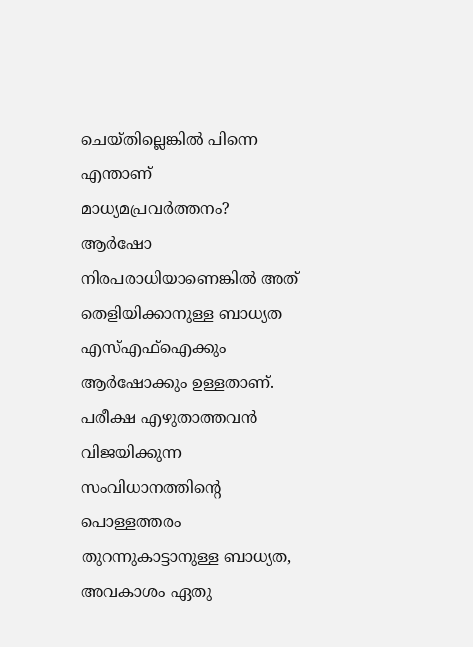ചെയ്തില്ലെങ്കില്‍ പിന്നെ എന്താണ് മാധ്യമപ്രവര്‍ത്തനം? ആര്‍ഷോ നിരപരാധിയാണെങ്കില്‍ അത് തെളിയിക്കാനുള്ള ബാധ്യത എസ്എഫ്‌ഐക്കും ആര്‍ഷോക്കും ഉള്ളതാണ്. പരീക്ഷ എഴുതാത്തവന്‍ വിജയിക്കുന്ന സംവിധാനത്തിന്റെ പൊള്ളത്തരം തുറന്നുകാട്ടാനുള്ള ബാധ്യത, അവകാശം ഏതു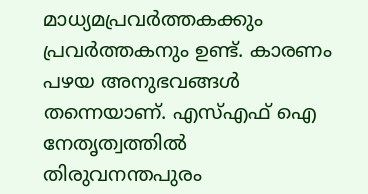മാധ്യമപ്രവര്‍ത്തകക്കും പ്രവര്‍ത്തകനും ഉണ്ട്. കാരണം പഴയ അനുഭവങ്ങള്‍ തന്നെയാണ്. എസ്എഫ് ഐ നേതൃത്വത്തില്‍ തിരുവനന്തപുരം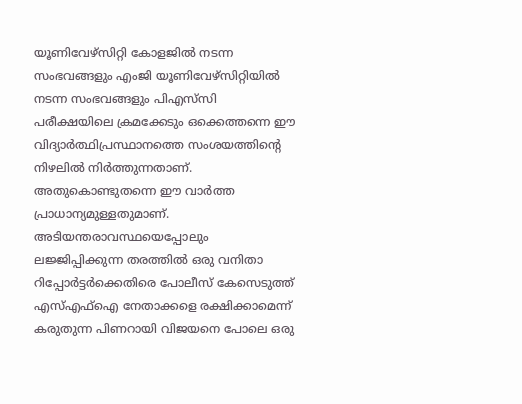യൂണിവേഴ്സിറ്റി കോളജില്‍ നടന്ന സംഭവങ്ങളും എംജി യൂണിവേഴ്സിറ്റിയില്‍ നടന്ന സംഭവങ്ങളും പിഎസ്‌സി പരീക്ഷയിലെ ക്രമക്കേടും ഒക്കെത്തന്നെ ഈ വിദ്യാര്‍ത്ഥിപ്രസ്ഥാനത്തെ സംശയത്തിന്റെ നിഴലില്‍ നിര്‍ത്തുന്നതാണ്. അതുകൊണ്ടുതന്നെ ഈ വാര്‍ത്ത പ്രാധാന്യമുള്ളതുമാണ്. അടിയന്തരാവസ്ഥയെപ്പോലും ലജ്ജിപ്പിക്കുന്ന തരത്തില്‍ ഒരു വനിതാ റിപ്പോര്‍ട്ടര്‍ക്കെതിരെ പോലീസ് കേസെടുത്ത് എസ്എഫ്‌ഐ നേതാക്കളെ രക്ഷിക്കാമെന്ന് കരുതുന്ന പിണറായി വിജയനെ പോലെ ഒരു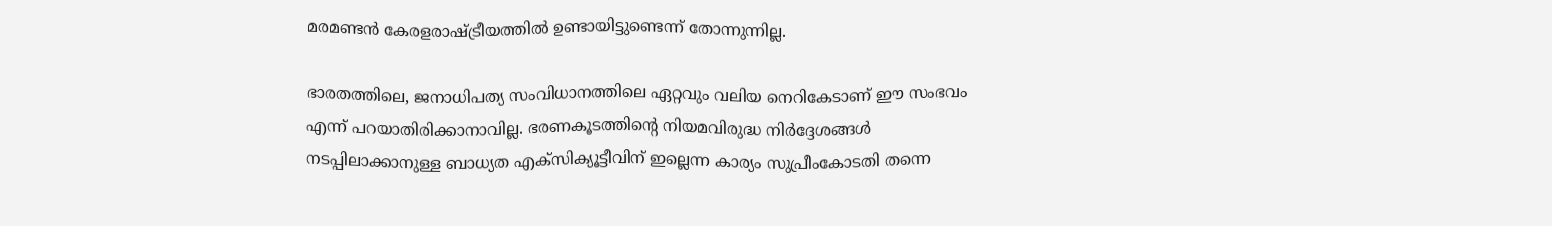മരമണ്ടന്‍ കേരളരാഷ്‌ട്രീയത്തില്‍ ഉണ്ടായിട്ടുണ്ടെന്ന് തോന്നുന്നില്ല.

ഭാരതത്തിലെ, ജനാധിപത്യ സംവിധാനത്തിലെ ഏറ്റവും വലിയ നെറികേടാണ് ഈ സംഭവം എന്ന് പറയാതിരിക്കാനാവില്ല. ഭരണകൂടത്തിന്റെ നിയമവിരുദ്ധ നിര്‍ദ്ദേശങ്ങള്‍ നടപ്പിലാക്കാനുള്ള ബാധ്യത എക്സിക്യൂട്ടീവിന് ഇല്ലെന്ന കാര്യം സുപ്രീംകോടതി തന്നെ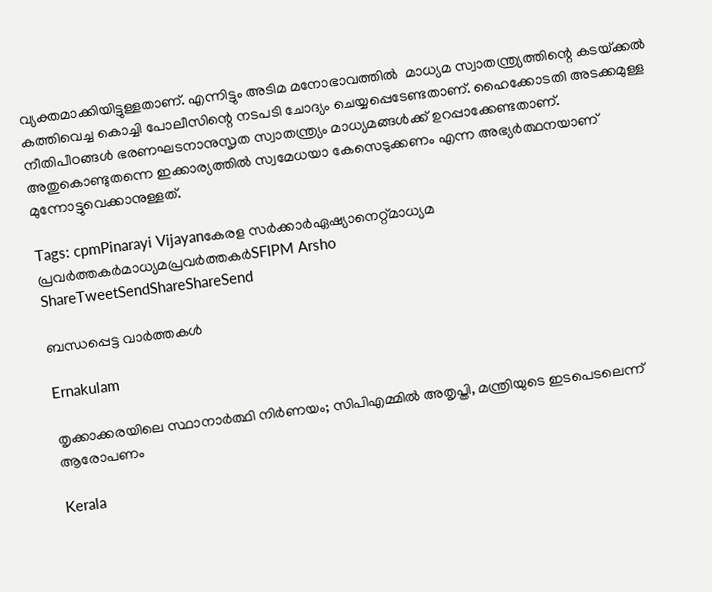വ്യക്തമാക്കിയിട്ടുള്ളതാണ്. എന്നിട്ടും അടിമ മനോഭാവത്തില്‍  മാധ്യമ സ്വാതന്ത്ര്യത്തിന്റെ കടയ്‌ക്കല്‍ കത്തിവെച്ച കൊച്ചി പോലീസിന്റെ നടപടി ചോദ്യം ചെയ്യപ്പെടേണ്ടതാണ്. ഹൈക്കോടതി അടക്കമുള്ള നീതിപീഠങ്ങള്‍ ഭരണഘടനാനുസൃത സ്വാതന്ത്ര്യം മാധ്യമങ്ങള്‍ക്ക് ഉറപ്പാക്കേണ്ടതാണ്. അതുകൊണ്ടുതന്നെ ഇക്കാര്യത്തില്‍ സ്വമേധയാ കേസെടുക്കണം എന്ന അഭ്യര്‍ത്ഥനയാണ് മുന്നോട്ടുവെക്കാനുള്ളത്.

Tags: cpmPinarayi Vijayanകേരള സര്‍ക്കാര്‍ഏഷ്യാനെറ്റ്മാധ്യമ പ്രവര്‍ത്തകര്‍മാധ്യമപ്രവര്‍ത്തകര്‍SFIPM Arsho
ShareTweetSendShareShareSend

ബന്ധപ്പെട്ട വാര്‍ത്തകള്‍

Ernakulam

തൃക്കാക്കരയിലെ സ്ഥാനാര്‍ത്ഥി നിര്‍ണയം; സിപിഎമ്മില്‍ അതൃപ്തി, മന്ത്രിയുടെ ഇടപെടലെന്ന് ആരോപണം

Kerala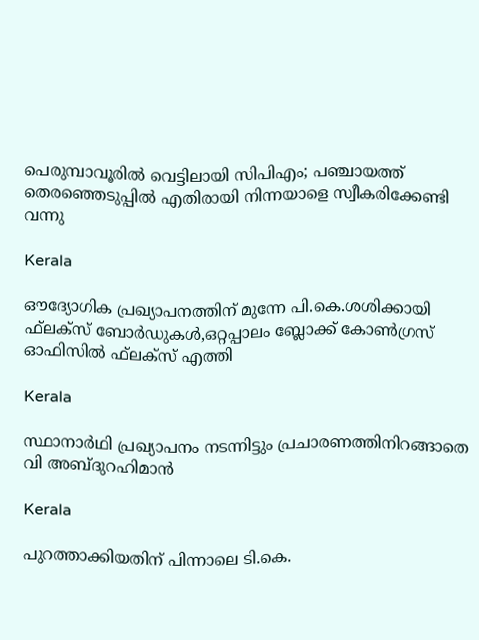പെരുമ്പാവൂരില്‍ വെട്ടിലായി സിപിഎം; പഞ്ചായത്ത് തെരഞ്ഞെടുപ്പില്‍ എതിരായി നിന്നയാളെ സ്വീകരിക്കേണ്ടി വന്നു

Kerala

ഔദ്യോഗിക പ്രഖ്യാപനത്തിന് മുന്നേ പി.കെ.ശശിക്കായി ഫ്‌ലക്‌സ് ബോര്‍ഡുകള്‍,ഒറ്റപ്പാലം ബ്ലോക്ക് കോണ്‍ഗ്രസ് ഓഫിസില്‍ ഫ്‌ലക്‌സ് എത്തി

Kerala

സ്ഥാനാര്‍ഥി പ്രഖ്യാപനം നടന്നിട്ടും പ്രചാരണത്തിനിറങ്ങാതെ വി അബ്ദുറഹിമാന്‍

Kerala

പുറത്താക്കിയതിന് പിന്നാലെ ടി.കെ.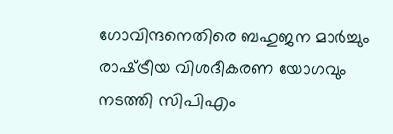ഗോവിന്ദനെതിരെ ബഹുജന മാര്‍ച്ചും രാഷ്‌ട്രീയ വിശദീകരണ യോഗവും നടത്തി സിപിഎം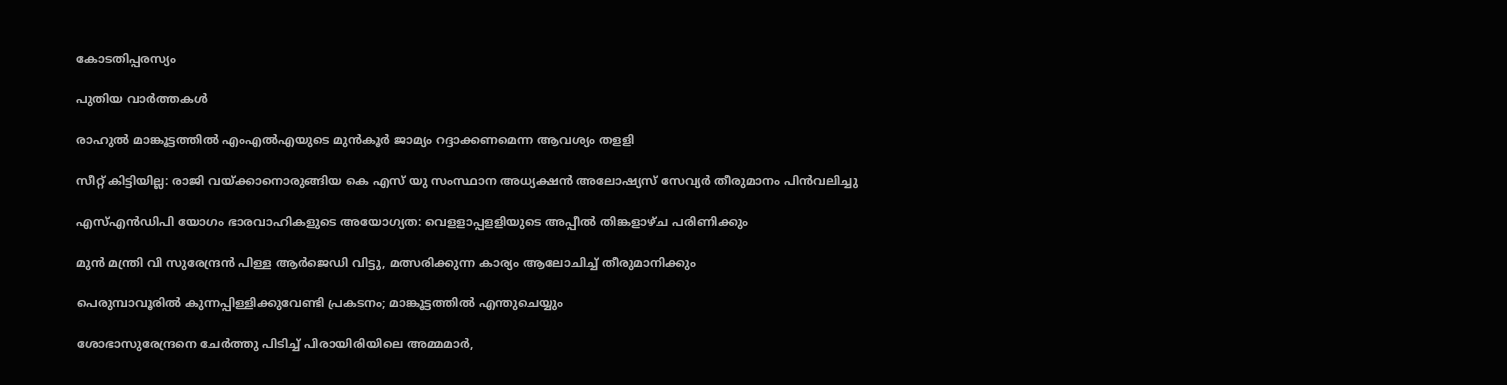കോടതിപ്പരസ്യം

പുതിയ വാര്‍ത്തകള്‍

രാഹുല്‍ മാങ്കൂട്ടത്തില്‍ എംഎല്‍എയുടെ മുന്‍കൂര്‍ ജാമ്യം റദ്ദാക്കണമെന്ന ആവശ്യം തളളി

സീറ്റ് കിട്ടിയില്ല: രാജി വയ്‌ക്കാനൊരുങ്ങിയ കെ എസ് യു സംസ്ഥാന അധ്യക്ഷന്‍ അലോഷ്യസ് സേവ്യര്‍ തീരുമാനം പിന്‍വലിച്ചു

എസ്എന്‍ഡിപി യോഗം ഭാരവാഹികളുടെ അയോഗ്യത: വെളളാപ്പളളിയുടെ അപ്പീല്‍ തിങ്കളാഴ്ച പരിണിക്കും

മുന്‍ മന്ത്രി വി സുരേന്ദ്രന്‍ പിള്ള ആര്‍ജെഡി വിട്ടു, മത്സരിക്കുന്ന കാര്യം ആലോചിച്ച് തീരുമാനിക്കും

പെരുമ്പാവൂരിൽ കുന്നപ്പിള്ളിക്കുവേണ്ടി പ്രകടനം; മാങ്കൂട്ടത്തിൽ എന്തുചെയ്യും

ശോഭാസുരേന്ദ്രനെ ചേര്‍ത്തു പിടിച്ച് പിരായിരിയിലെ അമ്മമാര്‍,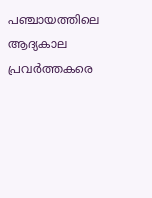പഞ്ചായത്തിലെ ആദ്യകാല പ്രവര്‍ത്തകരെ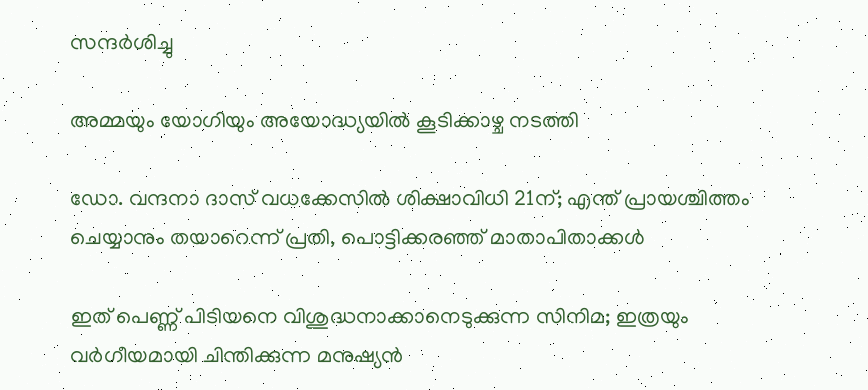സന്ദര്‍ശിച്ചു

അമ്മയും യോഗിയും അയോദ്ധ്യയിൽ കൂടിക്കാഴ്ച നടത്തി

ഡോ. വന്ദനാ ദാസ് വധക്കേസിൽ ശിക്ഷാവിധി 21ന്; എന്ത് പ്രായശ്ചിത്തം ചെയ്യാനും തയാറെന്ന് പ്രതി, പൊട്ടിക്കരഞ്ഞ് മാതാപിതാക്കൾ

ഇത് പെണ്ണ് പിടിയനെ വിശുദ്ധനാക്കാനെടുക്കുന്ന സിനിമ; ഇത്രയും വർഗീയമായി ചിന്തിക്കുന്ന മനുഷ്യൻ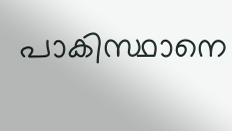പാകിസ്ഥാനെ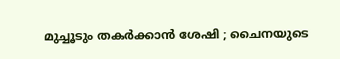മുച്ചൂടും തകർക്കാൻ ശേഷി ; ചൈനയുടെ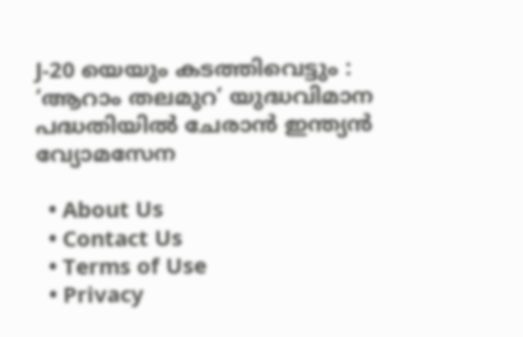J-20 യെയും കടത്തിവെട്ടും : ‘ആറാം തലമുറ’ യുദ്ധവിമാന പദ്ധതിയിൽ ചേരാൻ ഇന്ത്യൻ വ്യോമസേന

  • About Us
  • Contact Us
  • Terms of Use
  • Privacy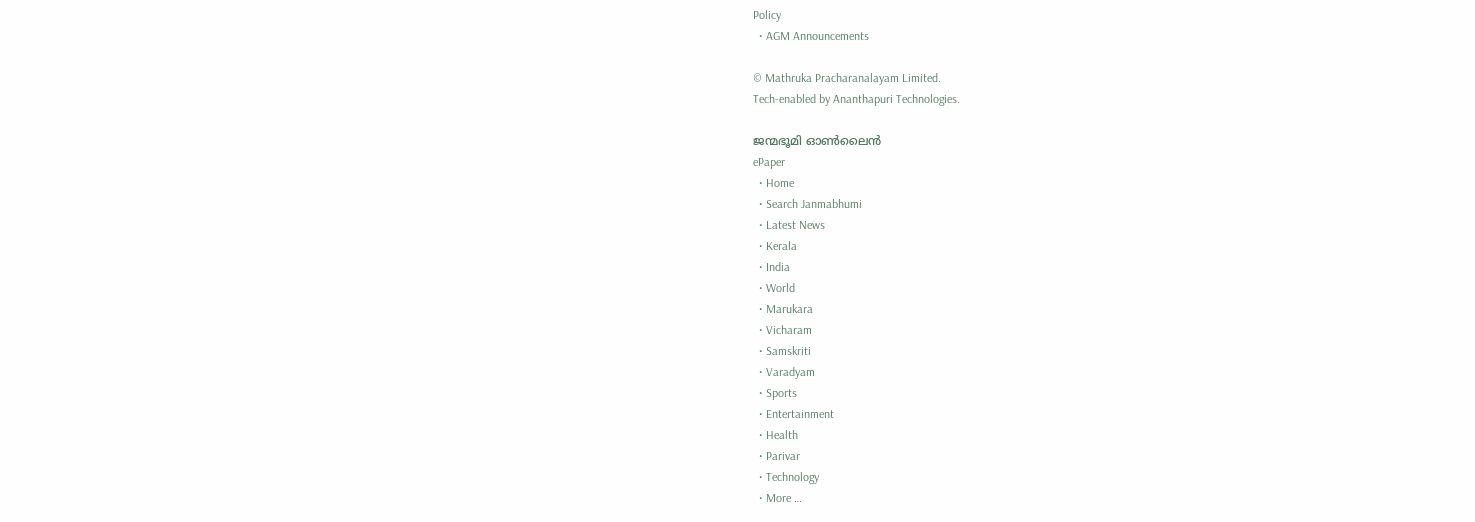Policy
  • AGM Announcements

© Mathruka Pracharanalayam Limited.
Tech-enabled by Ananthapuri Technologies.

ജന്മഭൂമി ഓണ്‍ലൈന്‍
ePaper
  • Home
  • Search Janmabhumi
  • Latest News
  • Kerala
  • India
  • World
  • Marukara
  • Vicharam
  • Samskriti
  • Varadyam
  • Sports
  • Entertainment
  • Health
  • Parivar
  • Technology
  • More …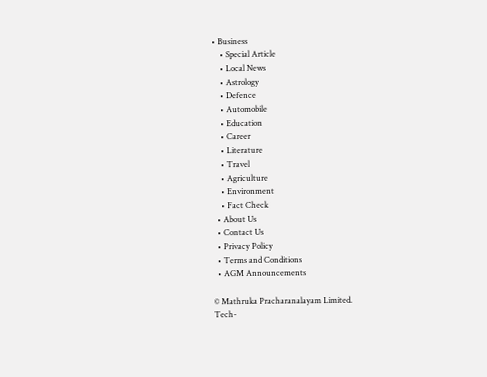• Business
    • Special Article
    • Local News
    • Astrology
    • Defence
    • Automobile
    • Education
    • Career
    • Literature
    • Travel
    • Agriculture
    • Environment
    • Fact Check
  • About Us
  • Contact Us
  • Privacy Policy
  • Terms and Conditions
  • AGM Announcements

© Mathruka Pracharanalayam Limited.
Tech-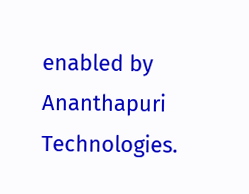enabled by Ananthapuri Technologies.